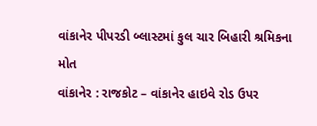વાંકાનેર પીપરડી બ્લાસ્ટમાં કુલ ચાર બિહારી શ્રમિકના મોત
વાંકાનેર : રાજકોટ – વાંકાનેર હાઇવે રોડ ઉપર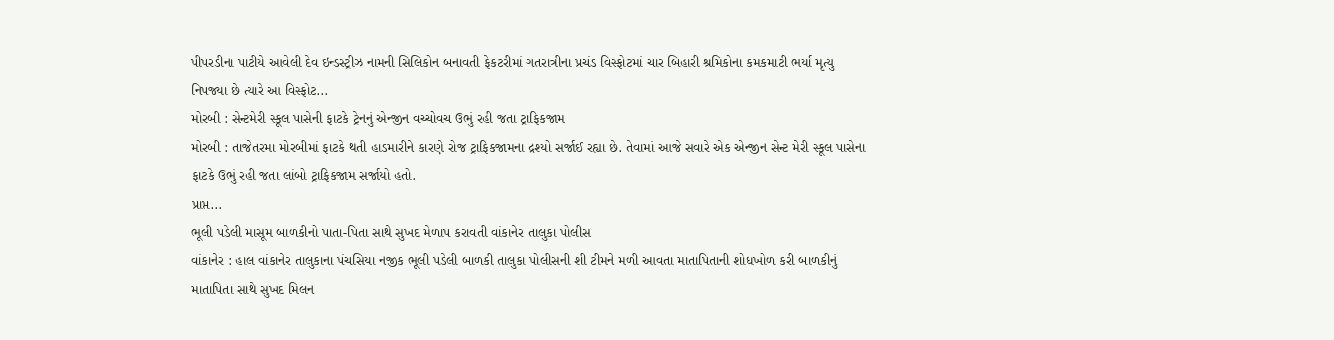પીપરડીના પાટીયે આવેલી દેવ ઇન્ડસ્ટ્રીઝ નામની સિલિકોન બનાવતી ફેકટરીમાં ગતરાત્રીના પ્રચંડ વિસ્ફોટમાં ચાર બિહારી શ્રમિકોના કમકમાટી ભર્યા મૃત્યુ નિપજ્યા છે ત્યારે આ વિસ્ફોટ...
મોરબી : સેન્ટમેરી સ્કૂલ પાસેની ફાટકે ટ્રેનનું એન્જીન વચ્ચોવચ ઉભું રહી જતા ટ્રાફિકજામ
મોરબી : તાજેતરમા મોરબીમાં ફાટકે થતી હાડમારીને કારણે રોજ ટ્રાફિકજામના દ્રશ્યો સર્જાઈ રહ્યા છે. તેવામાં આજે સવારે એક એન્જીન સેન્ટ મેરી સ્કૂલ પાસેના ફાટકે ઉભું રહી જતા લાંબો ટ્રાફિકજામ સર્જાયો હતો.
પ્રાપ્ત...
ભૂલી પડેલી માસૂમ બાળકીનો પાતા-પિતા સાથે સુખદ મેળાપ કરાવતી વાંકાનેર તાલુકા પોલીસ
વાંકાનેર : હાલ વાંકાનેર તાલુકાના પંચસિયા નજીક ભૂલી પડેલી બાળકી તાલુકા પોલીસની શી ટીમને મળી આવતા માતાપિતાની શોધખોળ કરી બાળકીનું માતાપિતા સાથે સુખદ મિલન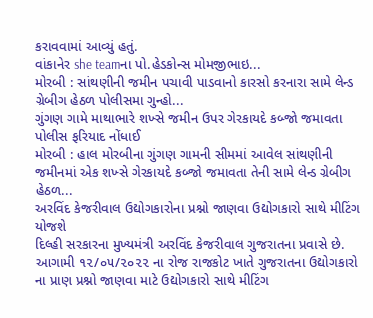કરાવવામાં આવ્યું હતું.
વાંકાનેર she teamના પો.હેડકોન્સ મોમજીભાઇ...
મોરબી : સાંથણીની જમીન પચાવી પાડવાનો કારસો કરનારા સામે લેન્ડ ગ્રેબીગ હેઠળ પોલીસમા ગુન્હો...
ગુંગણ ગામે માથાભારે શખ્સે જમીન ઉપર ગેરકાયદે કબ્જો જમાવતા પોલીસ ફરિયાદ નોંધાઈ
મોરબી : હાલ મોરબીના ગુંગણ ગામની સીમમાં આવેલ સાંથણીની જમીનમાં એક શખ્સે ગેરકાયદે કબ્જો જમાવતા તેની સામે લેન્ડ ગ્રેબીગ હેઠળ...
અરવિંદ કેજરીવાલ ઉદ્યોગકારોના પ્રશ્નો જાણવા ઉદ્યોગકારો સાથે મીટિંગ યોજશે
દિલ્હી સરકારના મુખ્યમંત્રી અરવિંદ કેજરીવાલ ગુજરાતના પ્રવાસે છે. આગામી ૧૨/૦૫/૨૦૨૨ ના રોજ રાજકોટ ખાતે ગુજરાતના ઉદ્યોગકારો ના પ્રાણ પ્રશ્નો જાણવા માટે ઉદ્યોગકારો સાથે મીટિંગ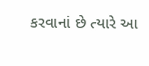કરવાનાં છે ત્યારે આ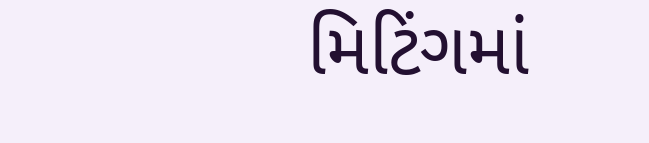મિટિંગમાં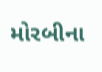મોરબીના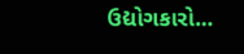ઉદ્યોગકારો...